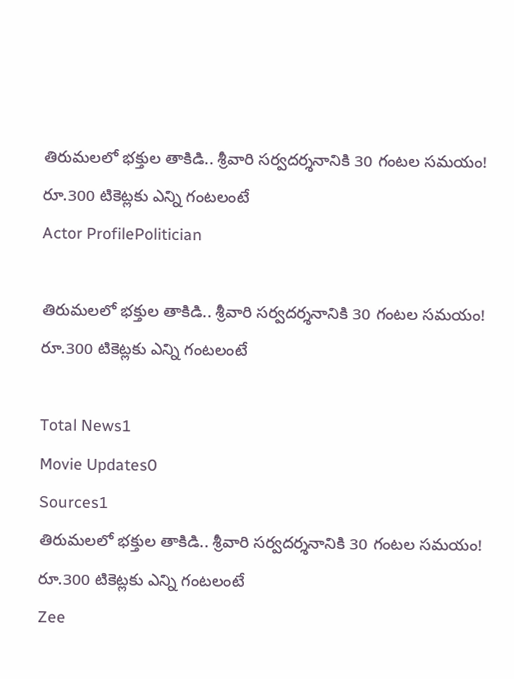తిరుమలలో భక్తుల తాకిడి.. శ్రీవారి సర్వదర్శనానికి 30 గంటల సమయం! రూ.300 టికెట్లకు ఎన్ని గంటలంటే
Actor ProfilePolitician

తిరుమలలో భక్తుల తాకిడి.. శ్రీవారి సర్వదర్శనానికి 30 గంటల సమయం! రూ.300 టికెట్లకు ఎన్ని గంటలంటే

Total News1
Movie Updates0
Sources1
తిరుమలలో భక్తుల తాకిడి.. శ్రీవారి సర్వదర్శనానికి 30 గంటల సమయం! రూ.300 టికెట్లకు ఎన్ని గంటలంటే
Zee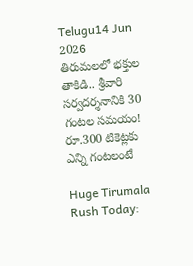Telugu14 Jun 2026
తిరుమలలో భక్తుల తాకిడి.. శ్రీవారి సర్వదర్శనానికి 30 గంటల సమయం! రూ.300 టికెట్లకు ఎన్ని గంటలంటే

Huge Tirumala Rush Today: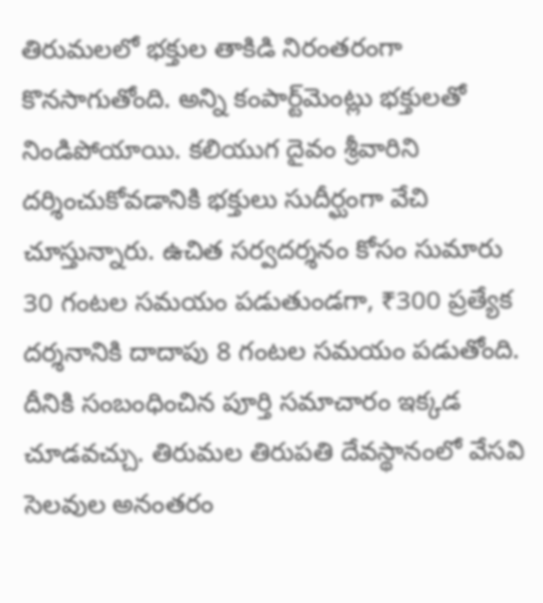తిరుమలలో భక్తుల తాకిడి నిరంతరంగా కొనసాగుతోంది. అన్ని కంపార్ట్‌మెంట్లు భక్తులతో నిండిపోయాయి. కలియుగ దైవం శ్రీవారిని దర్శించుకోవడానికి భక్తులు సుదీర్ఘంగా వేచి చూస్తున్నారు. ఉచిత సర్వదర్శనం కోసం సుమారు 30 గంటల సమయం పడుతుండగా, ₹300 ప్రత్యేక దర్శనానికి దాదాపు 8 గంటల సమయం పడుతోంది. దీనికి సంబంధించిన పూర్తి సమాచారం ఇక్కడ చూడవచ్చు. తిరుమల తిరుపతి దేవస్థానంలో వేసవి సెలవుల అనంతరం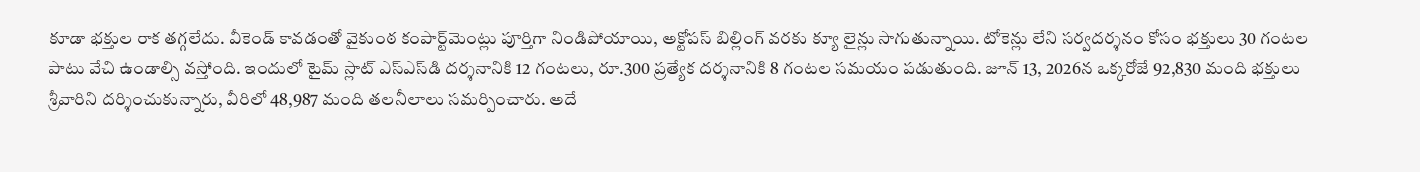కూడా భక్తుల రాక తగ్గలేదు. వీకెండ్ కావడంతో వైకుంఠ కంపార్ట్‌మెంట్లు పూర్తిగా నిండిపోయాయి, అక్టోపస్ బిల్లింగ్ వరకు క్యూ లైన్లు సాగుతున్నాయి. టోకెన్లు లేని సర్వదర్శనం కోసం భక్తులు 30 గంటల పాటు వేచి ఉండాల్సి వస్తోంది. ఇందులో టైమ్ స్లాట్ ఎస్ఎస్‌డి దర్శనానికి 12 గంటలు, రూ.300 ప్రత్యేక దర్శనానికి 8 గంటల సమయం పడుతుంది. జూన్ 13, 2026న ఒక్కరోజే 92,830 మంది భక్తులు శ్రీవారిని దర్శించుకున్నారు, వీరిలో 48,987 మంది తలనీలాలు సమర్పించారు. అదే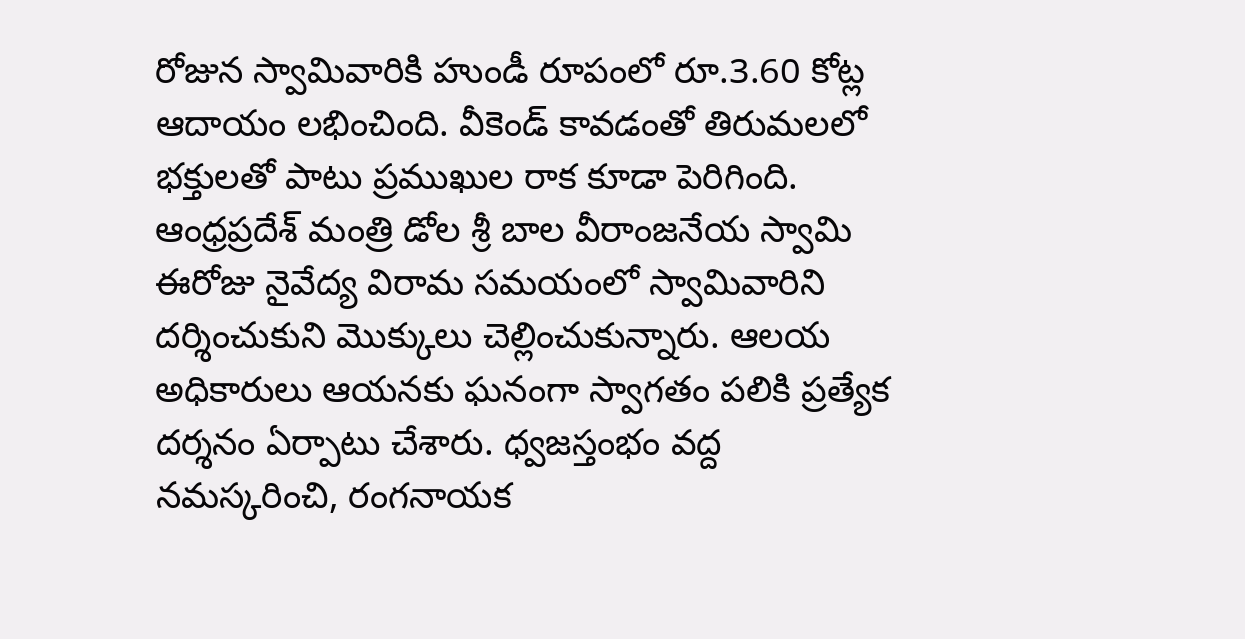రోజున స్వామివారికి హుండీ రూపంలో రూ.3.60 కోట్ల ఆదాయం లభించింది. వీకెండ్ కావడంతో తిరుమలలో భక్తులతో పాటు ప్రముఖుల రాక కూడా పెరిగింది. ఆంధ్రప్రదేశ్ మంత్రి డోల శ్రీ బాల వీరాంజనేయ స్వామి ఈరోజు నైవేద్య విరామ సమయంలో స్వామివారిని దర్శించుకుని మొక్కులు చెల్లించుకున్నారు. ఆలయ అధికారులు ఆయనకు ఘనంగా స్వాగతం పలికి ప్రత్యేక దర్శనం ఏర్పాటు చేశారు. ధ్వజస్తంభం వద్ద నమస్కరించి, రంగనాయక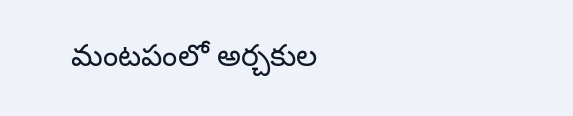మంటపంలో అర్చకుల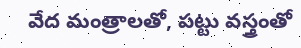వేద మంత్రాలతో, పట్టు వస్త్రంతో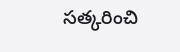సత్కరించి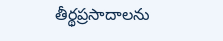తీర్థప్రసాదాలను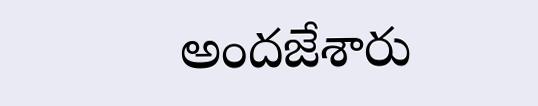అందజేశారు